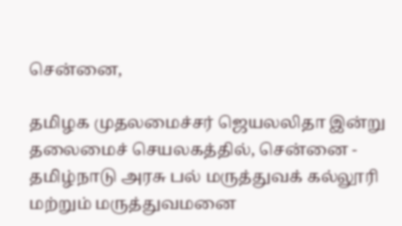சென்னை,

தமிழக முதலமைச்சர் ஜெயலலிதா இன்று தலைமைச் செயலகத்தில், சென்னை - தமிழ்நாடு அரசு பல் மருத்துவக் கல்லூரி மற்றும் மருத்துவமனை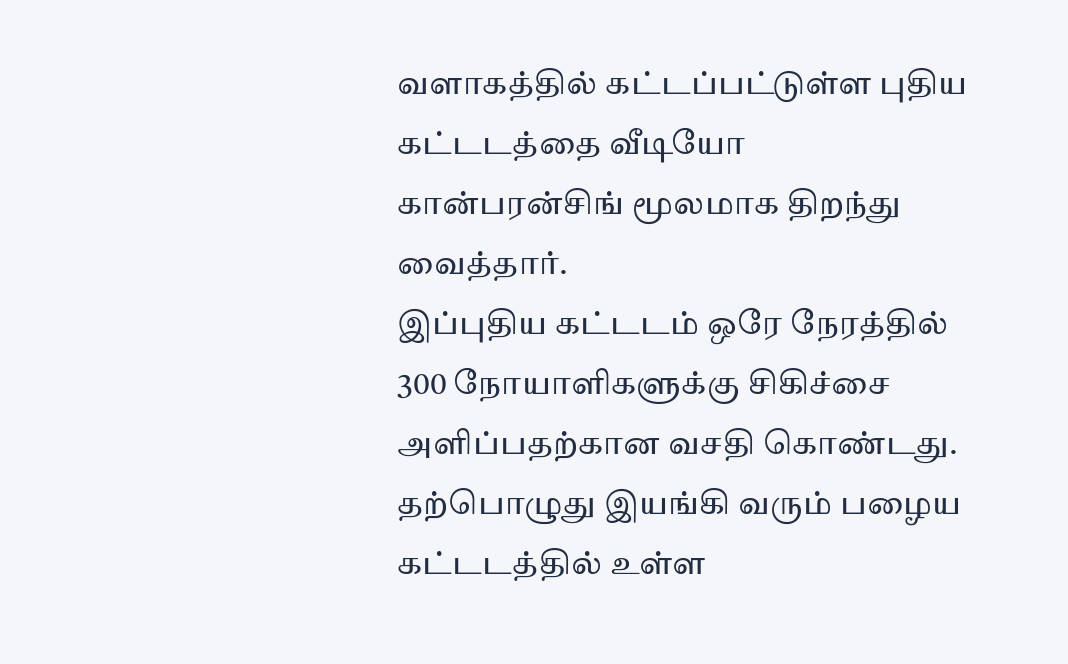வளாகத்தில் கட்டப்பட்டுள்ள புதிய கட்டடத்தை வீடியோ கான்பரன்சிங் மூலமாக திறந்து வைத்தார்.
இப்புதிய கட்டடம் ஒரே நேரத்தில் 300 நோயாளிகளுக்கு சிகிச்சை அளிப்பதற்கான வசதி கொண்டது. தற்பொழுது இயங்கி வரும் பழைய கட்டடத்தில் உள்ள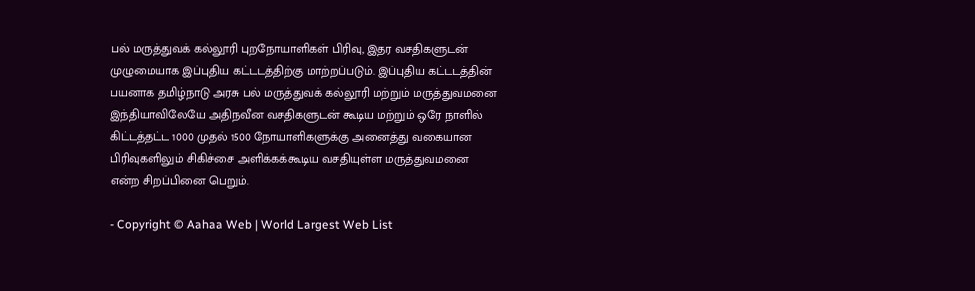பல் மருத்துவக் கல்லூரி புறநோயாளிகள் பிரிவு, இதர வசதிகளுடன் முழுமையாக இப்புதிய கட்டடத்திற்கு மாற்றப்படும். இப்புதிய கட்டடத்தின் பயனாக தமிழ்நாடு அரசு பல் மருத்துவக் கல்லூரி மற்றும் மருத்துவமனை இந்தியாவிலேயே அதிநவீன வசதிகளுடன் கூடிய மற்றும் ஒரே நாளில் கிட்டத்தட்ட 1000 முதல் 1500 நோயாளிகளுக்கு அனைத்து வகையான பிரிவுகளிலும் சிகிச்சை அளிக்கக்கூடிய வசதியுள்ள மருத்துவமனை என்ற சிறப்பினை பெறும்.

- Copyright © Aahaa Web | World Largest Web List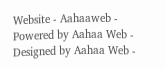Website - Aahaaweb - Powered by Aahaa Web - Designed by Aahaa Web -